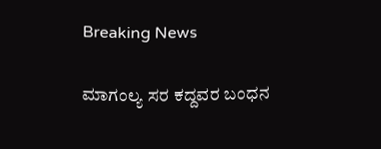Breaking News

ಮಾಗಂಲ್ಯ ಸರ ಕದ್ದವರ ಬಂಧನ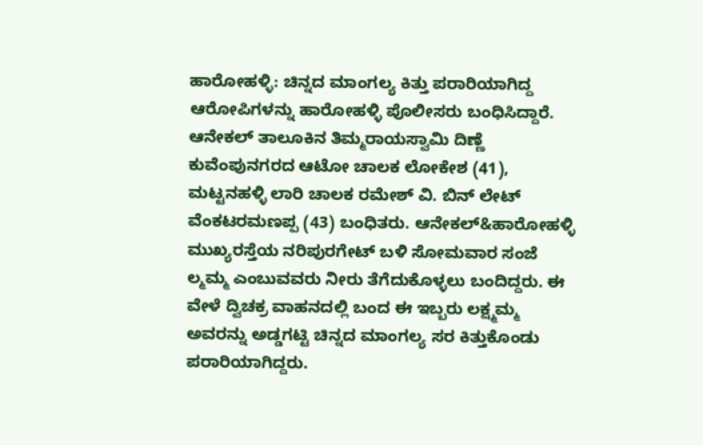ಹಾರೋಹಳ್ಳಿ: ಚಿನ್ನದ ಮಾಂಗಲ್ಯ ಕಿತ್ತು ಪರಾರಿಯಾಗಿದ್ದ ಆರೋಪಿಗಳನ್ನು ಹಾರೋಹಳ್ಳಿ ಪೊಲೀಸರು ಬಂಧಿಸಿದ್ದಾರೆ. ಆನೇಕಲ್ ತಾಲೂಕಿನ ತಿಮ್ಮರಾಯಸ್ವಾಮಿ ದಿಣ್ಣೆ ಕುವೆಂಪುನಗರದ ಆಟೋ ಚಾಲಕ ಲೋಕೇಶ (41), ಮಟ್ಟನಹಳ್ಳಿ ಲಾರಿ ಚಾಲಕ ರಮೇಶ್ ವಿ. ಬಿನ್ ಲೇಟ್ ವೆಂಕಟರಮಣಪ್ಪ (43) ಬಂಧಿತರು. ಆನೇಕಲ್&ಹಾರೋಹಳ್ಳಿ ಮುಖ್ಯರಸ್ತೆಯ ನರಿಪುರಗೇಟ್ ಬಳಿ ಸೋಮವಾರ ಸಂಜೆ ಲ್ಮಮ್ಮ ಎಂಬುವವರು ನೀರು ತೆಗೆದುಕೊಳ್ಳಲು ಬಂದಿದ್ದರು. ಈ ವೇಳೆ ದ್ವಿಚಕ್ರ ವಾಹನದಲ್ಲಿ ಬಂದ ಈ ಇಬ್ಬರು ಲಕ್ಷ್ಮಮ್ಮ ಅವರನ್ನು ಅಡ್ಡಗಟ್ಟಿ ಚಿನ್ನದ ಮಾಂಗಲ್ಯ ಸರ ಕಿತ್ತುಕೊಂಡು ಪರಾರಿಯಾಗಿದ್ದರು.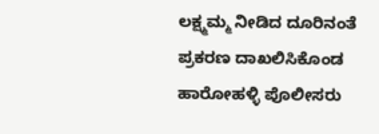ಲಕ್ಷ್ಮಮ್ಮ ನೀಡಿದ ದೂರಿನಂತೆ ಪ್ರಕರಣ ದಾಖಲಿಸಿಕೊಂಡ ಹಾರೋಹಳ್ಳಿ ಪೊಲೀಸರು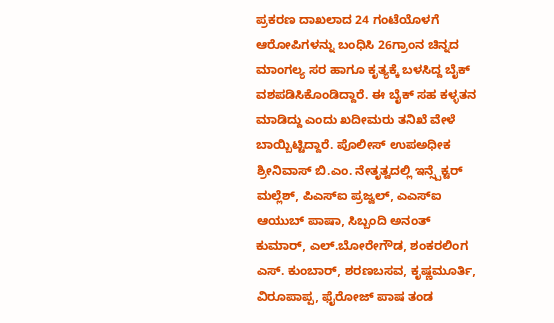ಪ್ರಕರಣ ದಾಖಲಾದ 24 ಗಂಟೆಯೊಳಗೆ ಆರೋಪಿಗಳನ್ನು ಬಂಧಿಸಿ 26ಗ್ರಾಂನ ಚಿನ್ನದ ಮಾಂಗಲ್ಯ ಸರ ಹಾಗೂ ಕೃತ್ಯಕ್ಕೆ ಬಳಸಿದ್ದ ಬೈಕ್ ವಶಪಡಿಸಿಕೊಂಡಿದ್ದಾರೆ. ಈ ಬೈಕ್ ಸಹ ಕಳ್ಳತನ ಮಾಡಿದ್ದು ಎಂದು ಖದೀಮರು ತನಿಖೆ ವೇಳೆ ಬಾಯ್ಬಿಟ್ಟಿದ್ದಾರೆ. ಪೊಲೀಸ್ ಉಪಅಧೀಕ ಶ್ರೀನಿವಾಸ್ ಬಿ.ಎಂ. ನೇತೃತ್ವದಲ್ಲಿ ಇನ್ಸ್ಪೆಕ್ಟರ್ ಮಲ್ಲೆಶ್, ಪಿಎಸ್ಐ ಪ್ರಜ್ವಲ್, ಎಎಸ್ಐ ಆಯುಬ್ ಪಾಷಾ, ಸಿಬ್ಬಂದಿ ಅನಂತ್ ಕುಮಾರ್, ಎಲ್.ಬೋರೇಗೌಡ, ಶಂಕರಲಿಂಗ ಎಸ್. ಕುಂಬಾರ್, ಶರಣಬಸವ, ಕೃಷ್ಣಮೂರ್ತಿ, ವಿರೂಪಾಪ್ಪ, ಫೈರೋಜ್ ಪಾಷ ತಂಡ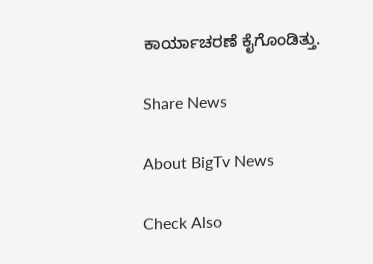ಕಾರ್ಯಾಚರಣೆ ಕೈಗೊಂಡಿತ್ತು.

Share News

About BigTv News

Check Also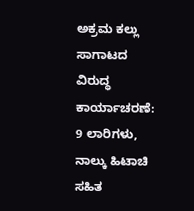ಅಕ್ರಮ ಕಲ್ಲು ಸಾಗಾಟದ ವಿರುದ್ಧ ಕಾರ್ಯಾಚರಣೆ: 9 ಲಾರಿಗಳು, ನಾಲ್ಕು ಹಿಟಾಚಿ ಸಹಿತ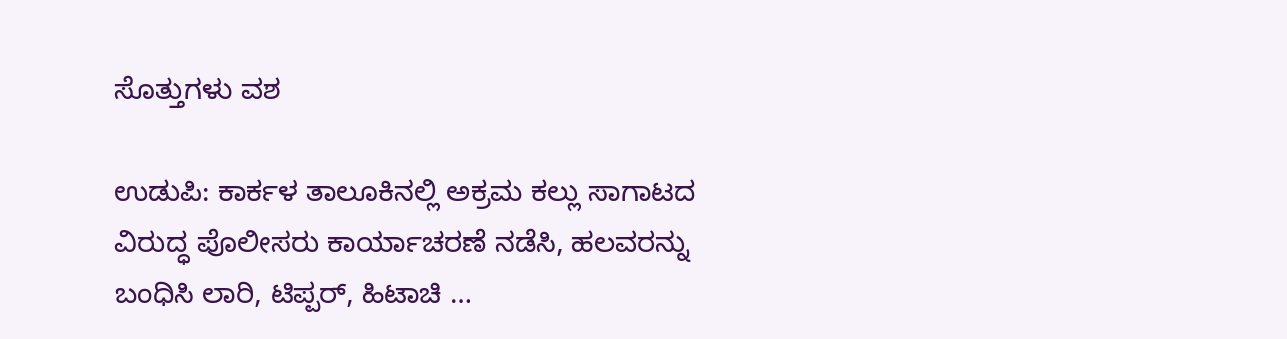ಸೊತ್ತುಗಳು ವಶ

ಉಡುಪಿ: ಕಾರ್ಕಳ ತಾಲೂಕಿನಲ್ಲಿ ಅಕ್ರಮ ಕಲ್ಲು ಸಾಗಾಟದ ವಿರುದ್ಧ ಪೊಲೀಸರು ಕಾರ್ಯಾಚರಣೆ ನಡೆಸಿ, ಹಲವರನ್ನು ಬಂಧಿಸಿ ಲಾರಿ, ಟಿಪ್ಪರ್, ಹಿಟಾಚಿ …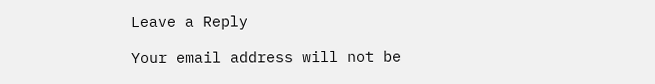Leave a Reply

Your email address will not be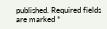published. Required fields are marked *